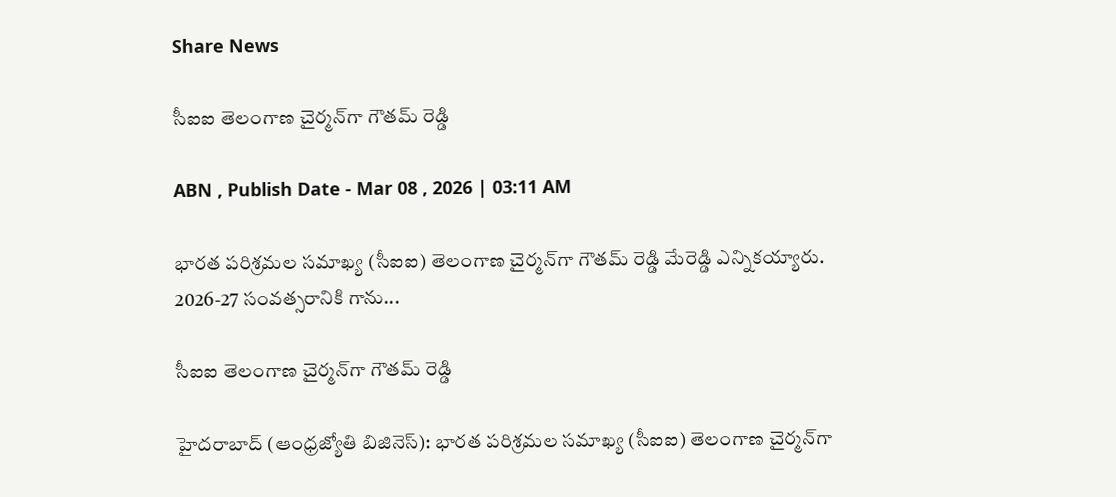Share News

సీఐఐ తెలంగాణ చైర్మన్‌గా గౌతమ్‌ రెడ్డి

ABN , Publish Date - Mar 08 , 2026 | 03:11 AM

భారత పరిశ్రమల సమాఖ్య (సీఐఐ) తెలంగాణ చైర్మన్‌గా గౌతమ్‌ రెడ్డి మేరెడ్డి ఎన్నికయ్యారు. 2026-27 సంవత్సరానికి గాను...

సీఐఐ తెలంగాణ చైర్మన్‌గా గౌతమ్‌ రెడ్డి

హైదరాబాద్‌ (ఆంధ్రజ్యోతి బిజినెస్‌): భారత పరిశ్రమల సమాఖ్య (సీఐఐ) తెలంగాణ చైర్మన్‌గా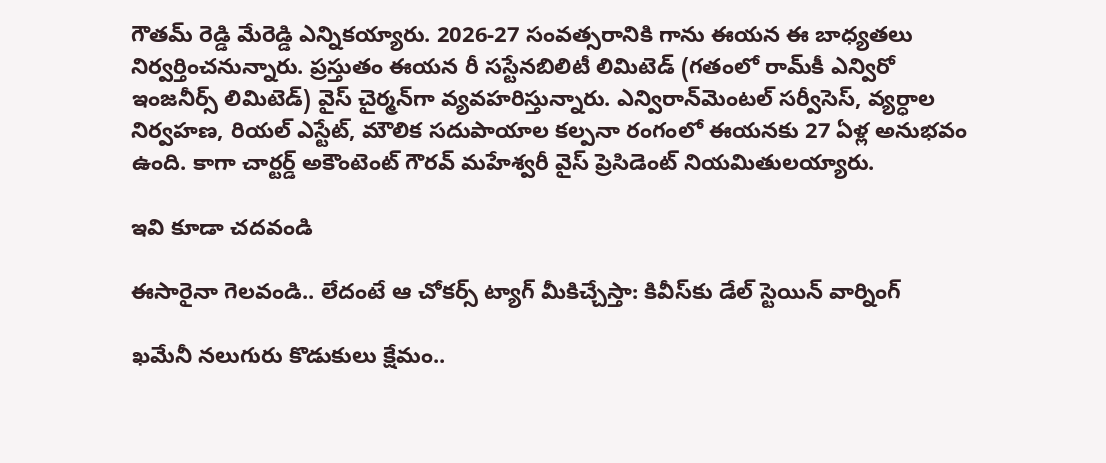గౌతమ్‌ రెడ్డి మేరెడ్డి ఎన్నికయ్యారు. 2026-27 సంవత్సరానికి గాను ఈయన ఈ బాధ్యతలు నిర్వర్తించనున్నారు. ప్రస్తుతం ఈయన రీ సస్టేనబిలిటీ లిమిటెడ్‌ (గతంలో రామ్‌కీ ఎన్విరో ఇంజనీర్స్‌ లిమిటెడ్‌) వైస్‌ చైర్మన్‌గా వ్యవహరిస్తున్నారు. ఎన్విరాన్‌మెంటల్‌ సర్వీసెస్‌, వ్యర్ధాల నిర్వహణ, రియల్‌ ఎస్టేట్‌, మౌలిక సదుపాయాల కల్పనా రంగంలో ఈయనకు 27 ఏళ్ల అనుభవం ఉంది. కాగా చార్టర్డ్‌ అకౌంటెంట్‌ గౌరవ్‌ మహేశ్వరీ వైస్‌ ప్రెసిడెంట్‌ నియమితులయ్యారు.

ఇవి కూడా చదవండి

ఈసారైనా గెలవండి.. లేదంటే ఆ చోకర్స్ ట్యాగ్ మీకిచ్చేస్తా: కివీస్‌కు డేల్ స్టెయిన్ వార్నింగ్

ఖమేనీ నలుగురు కొడుకులు క్షేమం..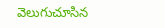వెలుగుచూసిన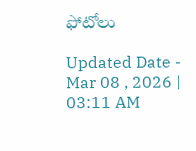ఫోటోలు

Updated Date - Mar 08 , 2026 | 03:11 AM